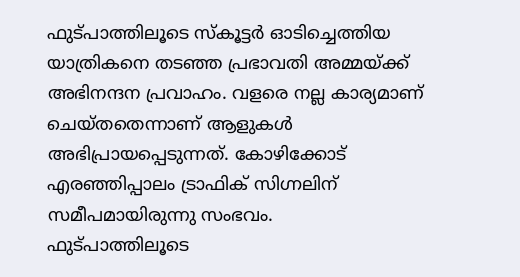ഫുട്പാത്തിലൂടെ സ്കൂട്ടർ ഓടിച്ചെത്തിയ യാത്രികനെ തടഞ്ഞ പ്രഭാവതി അമ്മയ്ക്ക് അഭിനന്ദന പ്രവാഹം. വളരെ നല്ല കാര്യമാണ് ചെയ്തതെന്നാണ് ആളുകൾ അഭിപ്രായപ്പെടുന്നത്. കോഴിക്കോട് എരഞ്ഞിപ്പാലം ട്രാഫിക് സിഗ്നലിന് സമീപമായിരുന്നു സംഭവം.
ഫുട്പാത്തിലൂടെ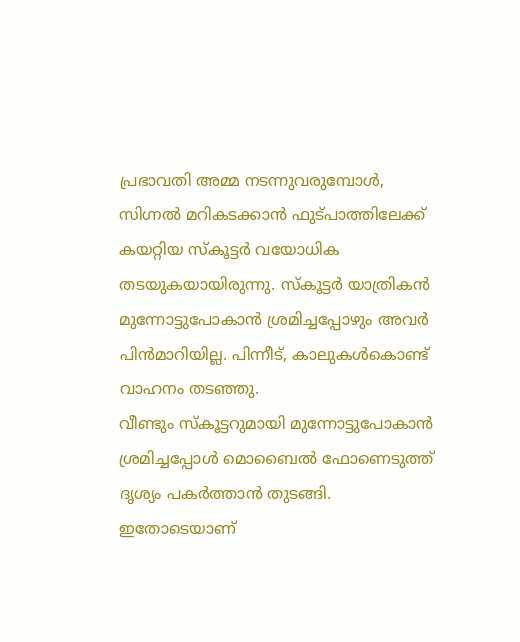പ്രഭാവതി അമ്മ നടന്നുവരുമ്പോൾ, സിഗ്നൽ മറികടക്കാൻ ഫുട്പാത്തിലേക്ക് കയറ്റിയ സ്കൂട്ടർ വയോധിക തടയുകയായിരുന്നു. സ്കൂട്ടർ യാത്രികൻ മുന്നോട്ടുപോകാൻ ശ്രമിച്ചപ്പോഴും അവർ പിൻമാറിയില്ല. പിന്നീട്, കാലുകൾകൊണ്ട് വാഹനം തടഞ്ഞു.
വീണ്ടും സ്കൂട്ടറുമായി മുന്നോട്ടുപോകാൻ ശ്രമിച്ചപ്പോൾ മൊബൈൽ ഫോണെടുത്ത് ദൃശ്യം പകർത്താൻ തുടങ്ങി. ഇതോടെയാണ്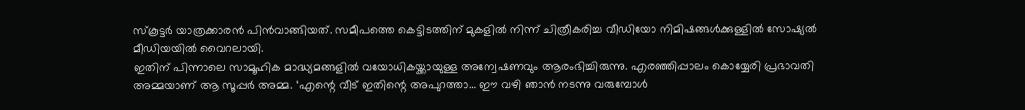സ്കൂട്ടർ യാത്രക്കാരൻ പിൻവാങ്ങിയത്. സമീപത്തെ കെട്ടിടത്തിന് മുകളിൽ നിന്ന് ചിത്രീകരിച്ച വീഡിയോ നിമിഷങ്ങൾക്കുള്ളിൽ സോഷ്യൽ മീഡിയയിൽ വൈറലായി.
ഇതിന് പിന്നാലെ സാമൂഹിക മാദ്ധ്യമങ്ങളിൽ വയോധികയ്ക്കായുള്ള അന്വേഷണവും ആരംഭിച്ചിരുന്നു. എരഞ്ഞിപ്പാലം കൊയ്യേരി പ്രഭാവതി അമ്മയാണ് ആ സൂപ്പർ അമ്മ. ‘എന്റെ വീട് ഇതിന്റെ അപുറത്താ… ഈ വഴി ഞാൻ നടന്നു വരുമ്പോൾ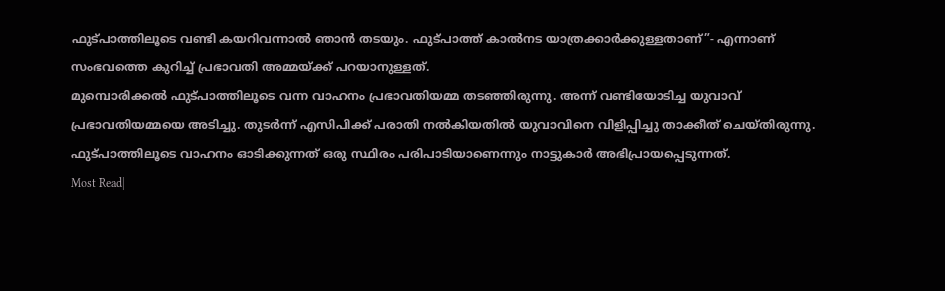ഫുട്പാത്തിലൂടെ വണ്ടി കയറിവന്നാൽ ഞാൻ തടയും. ഫുട്പാത്ത് കാൽനട യാത്രക്കാർക്കുള്ളതാണ്”- എന്നാണ് സംഭവത്തെ കുറിച്ച് പ്രഭാവതി അമ്മയ്ക്ക് പറയാനുള്ളത്.
മുമ്പൊരിക്കൽ ഫുട്പാത്തിലൂടെ വന്ന വാഹനം പ്രഭാവതിയമ്മ തടഞ്ഞിരുന്നു. അന്ന് വണ്ടിയോടിച്ച യുവാവ് പ്രഭാവതിയമ്മയെ അടിച്ചു. തുടർന്ന് എസിപിക്ക് പരാതി നൽകിയതിൽ യുവാവിനെ വിളിപ്പിച്ചു താക്കീത് ചെയ്തിരുന്നു. ഫുട്പാത്തിലൂടെ വാഹനം ഓടിക്കുന്നത് ഒരു സ്ഥിരം പരിപാടിയാണെന്നും നാട്ടുകാർ അഭിപ്രായപ്പെടുന്നത്.
Most Read|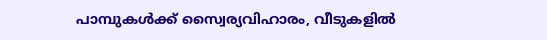പാമ്പുകൾക്ക് സ്വൈര്യവിഹാരം, വീടുകളിൽ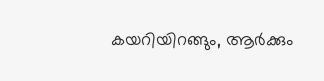കയറിയിറങ്ങും, ആർക്കും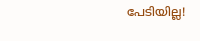പേടിയില്ല!